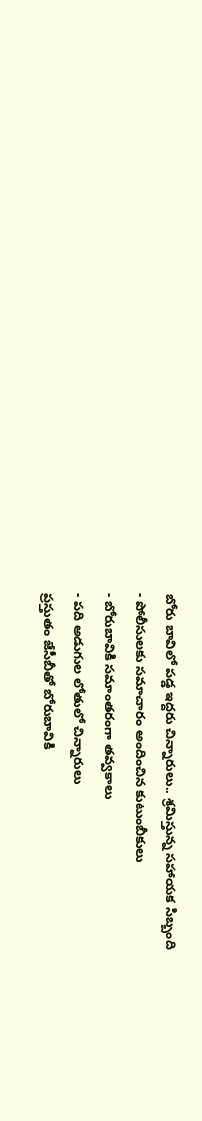బోరు బావిలో పడ్డ ఇద్దరు చిన్నారులు.. శ్రమిస్తున్న సహాయక సిబ్బంది
- పోలీసులకు సమాచారం అందించిన కుటుంబీకులు
- బోరుబావికి సమాంతరంగా తవ్వకాలు
- పది అడుగుల లోతులో చిన్నారులు
ప్రస్తుతం జేసీబీతో బోరుబావికి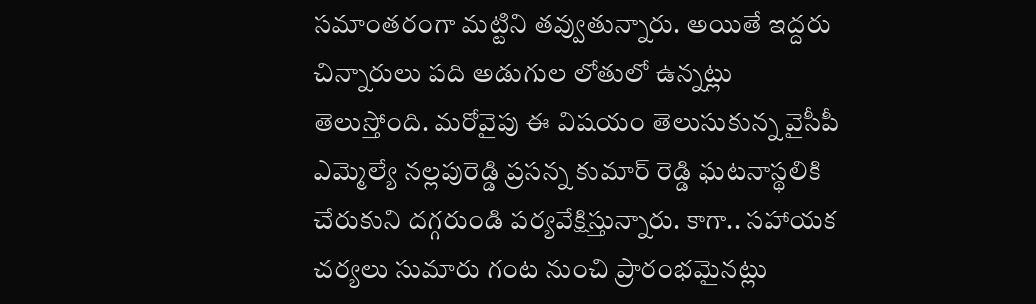సమాంతరంగా మట్టిని తవ్వుతున్నారు. అయితే ఇద్దరు చిన్నారులు పది అడుగుల లోతులో ఉన్నట్లు తెలుస్తోంది. మరోవైపు ఈ విషయం తెలుసుకున్న వైసీపీ ఎమ్మెల్యే నల్లపురెడ్డి ప్రసన్న కుమార్ రెడ్డి ఘటనాస్థలికి చేరుకుని దగ్గరుండి పర్యవేక్షిస్తున్నారు. కాగా.. సహాయక చర్యలు సుమారు గంట నుంచి ప్రారంభమైనట్లు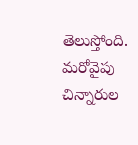తెలుస్తోంది. మరోవైపు చిన్నారుల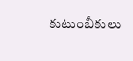కుటుంబీకులు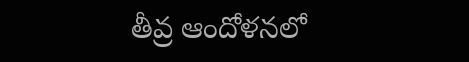తీవ్ర ఆందోళనలో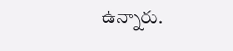ఉన్నారు.